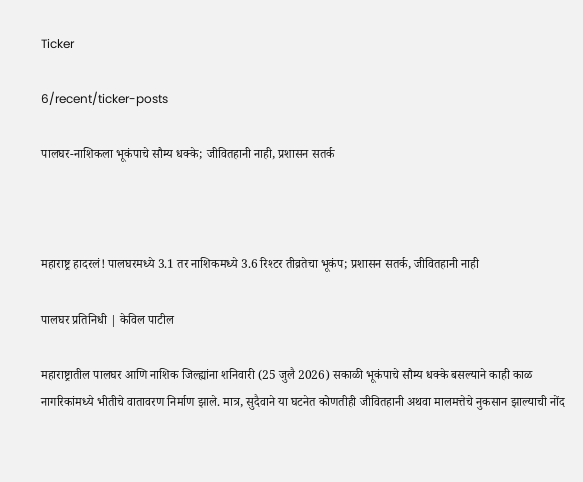Ticker

6/recent/ticker-posts

पालघर-नाशिकला भूकंपाचे सौम्य धक्के; जीवितहानी नाही, प्रशासन सतर्क



महाराष्ट्र हादरलं! पालघरमध्ये 3.1 तर नाशिकमध्ये 3.6 रिश्टर तीव्रतेचा भूकंप; प्रशासन सतर्क, जीवितहानी नाही

पालघर प्रतिनिधी | केविल पाटील

महाराष्ट्रातील पालघर आणि नाशिक जिल्ह्यांना शनिवारी (25 जुलै 2026) सकाळी भूकंपाचे सौम्य धक्के बसल्याने काही काळ नागरिकांमध्ये भीतीचे वातावरण निर्माण झाले. मात्र, सुदैवाने या घटनेत कोणतीही जीवितहानी अथवा मालमत्तेचे नुकसान झाल्याची नोंद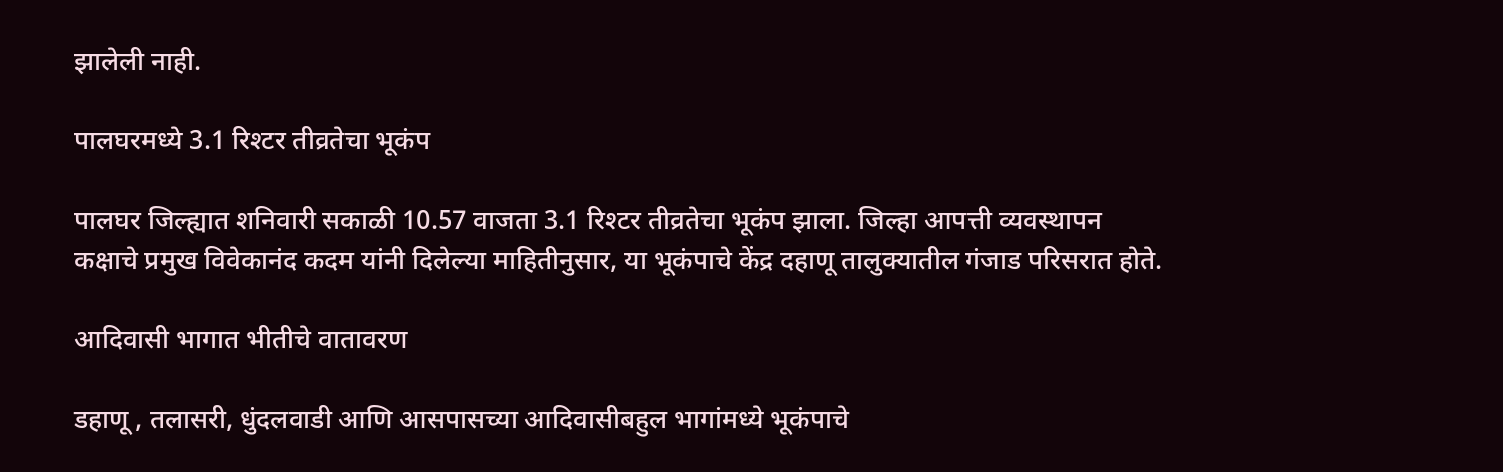झालेली नाही.

पालघरमध्ये 3.1 रिश्टर तीव्रतेचा भूकंप

पालघर जिल्ह्यात शनिवारी सकाळी 10.57 वाजता 3.1 रिश्टर तीव्रतेचा भूकंप झाला. जिल्हा आपत्ती व्यवस्थापन कक्षाचे प्रमुख विवेकानंद कदम यांनी दिलेल्या माहितीनुसार, या भूकंपाचे केंद्र दहाणू तालुक्यातील गंजाड परिसरात होते.

आदिवासी भागात भीतीचे वातावरण

डहाणू , तलासरी, धुंदलवाडी आणि आसपासच्या आदिवासीबहुल भागांमध्ये भूकंपाचे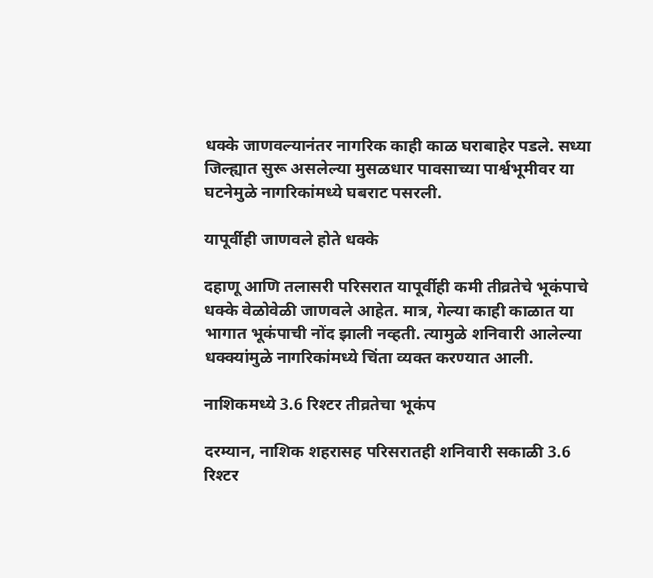धक्के जाणवल्यानंतर नागरिक काही काळ घराबाहेर पडले. सध्या जिल्ह्यात सुरू असलेल्या मुसळधार पावसाच्या पार्श्वभूमीवर या घटनेमुळे नागरिकांमध्ये घबराट पसरली.

यापूर्वीही जाणवले होते धक्के

दहाणू आणि तलासरी परिसरात यापूर्वीही कमी तीव्रतेचे भूकंपाचे धक्के वेळोवेळी जाणवले आहेत. मात्र, गेल्या काही काळात या भागात भूकंपाची नोंद झाली नव्हती. त्यामुळे शनिवारी आलेल्या धक्क्यांमुळे नागरिकांमध्ये चिंता व्यक्त करण्यात आली.

नाशिकमध्ये 3.6 रिश्टर तीव्रतेचा भूकंप

दरम्यान, नाशिक शहरासह परिसरातही शनिवारी सकाळी 3.6 रिश्टर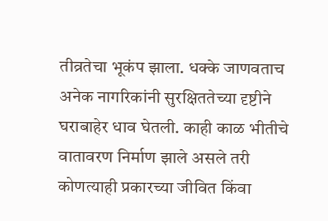तीव्रतेचा भूकंप झाला. धक्के जाणवताच अनेक नागरिकांनी सुरक्षिततेच्या दृष्टीने घराबाहेर धाव घेतली. काही काळ भीतीचे वातावरण निर्माण झाले असले तरी कोणत्याही प्रकारच्या जीवित किंवा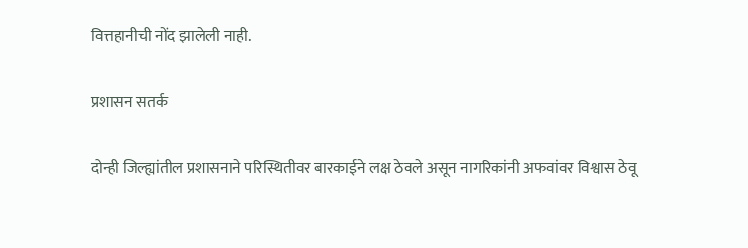वित्तहानीची नोंद झालेली नाही.

प्रशासन सतर्क

दोन्ही जिल्ह्यांतील प्रशासनाने परिस्थितीवर बारकाईने लक्ष ठेवले असून नागरिकांनी अफवांवर विश्वास ठेवू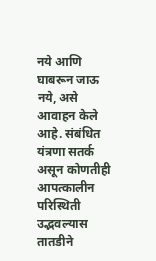नये आणि घाबरून जाऊ नये, असे आवाहन केले आहे. संबंधित यंत्रणा सतर्क असून कोणतीही आपत्कालीन परिस्थिती उद्भवल्यास तातडीने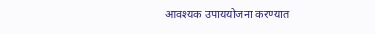आवश्यक उपाययोजना करण्यात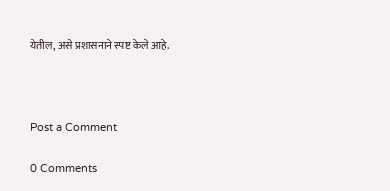येतील, असे प्रशासनाने स्पष्ट केले आहे.



Post a Comment

0 Comments